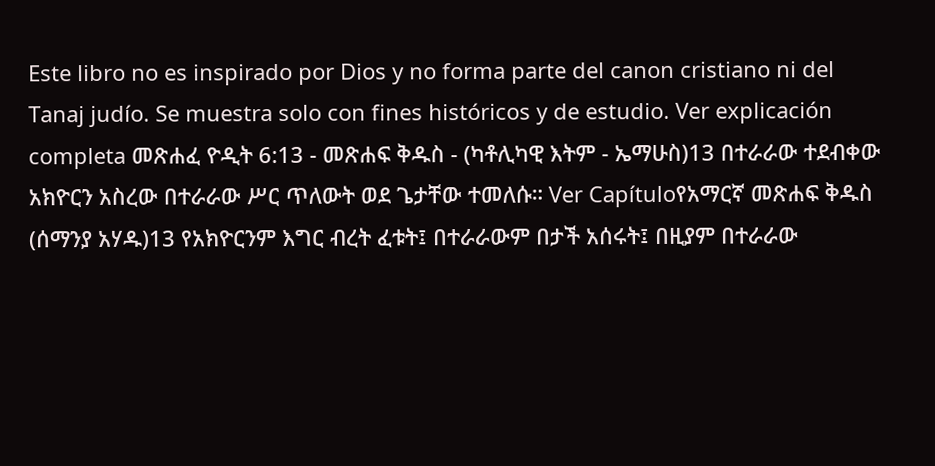Este libro no es inspirado por Dios y no forma parte del canon cristiano ni del Tanaj judío. Se muestra solo con fines históricos y de estudio. Ver explicación completa መጽሐፈ ዮዲት 6:13 - መጽሐፍ ቅዱስ - (ካቶሊካዊ እትም - ኤማሁስ)13 በተራራው ተደብቀው አክዮርን አስረው በተራራው ሥር ጥለውት ወደ ጌታቸው ተመለሱ። Ver Capítuloየአማርኛ መጽሐፍ ቅዱስ (ሰማንያ አሃዱ)13 የአክዮርንም እግር ብረት ፈቱት፤ በተራራውም በታች አሰሩት፤ በዚያም በተራራው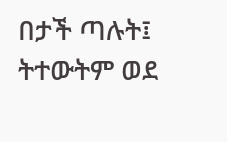በታች ጣሉት፤ ትተውትም ወደ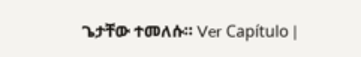ጌታቸው ተመለሱ። Ver Capítulo |